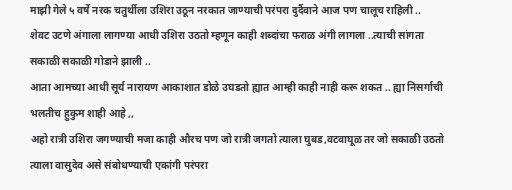माझी गेले ५ वर्षे नरक चतुर्थीला उशिरा उठून नरकात जाण्याची परंपरा दुर्दैवाने आज पण चालूच राहिली ..
शेवट उटणे अंगाला लागण्या आधी उशिरा उठतो म्हणून काही शब्दांचा फराळ अंगी लागला ..त्याची सांगता सकाळी सकाळी गोडाने झाली ..
आता आमच्या आधी सूर्य नारायण आकाशात डोळे उघडतो ह्यात आम्ही काही नाही करू शकत .. ह्या निसर्गाची भलतीच हुकुम शाही आहे ,,
अहो रात्री उशिरा जगण्याची मजा काही औरच पण जो रात्री जगतो त्याला घुबड,वटवाघूळ तर जो सकाळी उठतो त्याला वासुदेव असे संबोधण्याची एकांगी परंपरा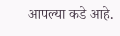आपल्या कडे आहे.